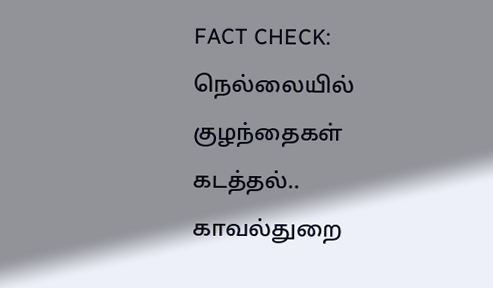FACT CHECK: நெல்லையில் குழந்தைகள் கடத்தல்.. காவல்துறை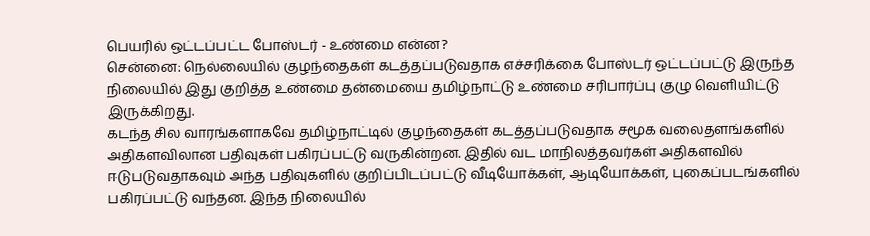பெயரில் ஒட்டப்பட்ட போஸ்டர் - உண்மை என்ன?
சென்னை: நெல்லையில் குழந்தைகள் கடத்தப்படுவதாக எச்சரிக்கை போஸ்டர் ஒட்டப்பட்டு இருந்த நிலையில் இது குறித்த உண்மை தன்மையை தமிழ்நாட்டு உண்மை சரிபார்ப்பு குழு வெளியிட்டு இருக்கிறது.
கடந்த சில வாரங்களாகவே தமிழ்நாட்டில் குழந்தைகள் கடத்தப்படுவதாக சமூக வலைதளங்களில் அதிகளவிலான பதிவுகள் பகிரப்பட்டு வருகின்றன. இதில் வட மாநிலத்தவர்கள் அதிகளவில் ஈடுபடுவதாகவும் அந்த பதிவுகளில் குறிப்பிடப்பட்டு வீடியோக்கள், ஆடியோக்கள், புகைப்படங்களில் பகிரப்பட்டு வந்தன. இந்த நிலையில்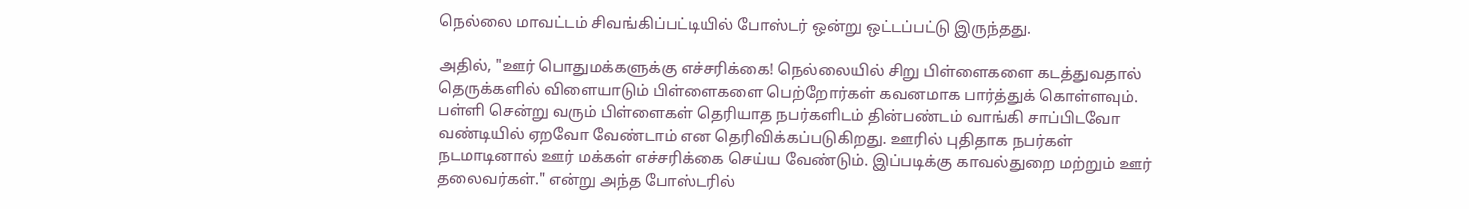நெல்லை மாவட்டம் சிவங்கிப்பட்டியில் போஸ்டர் ஒன்று ஒட்டப்பட்டு இருந்தது.

அதில், "ஊர் பொதுமக்களுக்கு எச்சரிக்கை! நெல்லையில் சிறு பிள்ளைகளை கடத்துவதால் தெருக்களில் விளையாடும் பிள்ளைகளை பெற்றோர்கள் கவனமாக பார்த்துக் கொள்ளவும். பள்ளி சென்று வரும் பிள்ளைகள் தெரியாத நபர்களிடம் தின்பண்டம் வாங்கி சாப்பிடவோ வண்டியில் ஏறவோ வேண்டாம் என தெரிவிக்கப்படுகிறது. ஊரில் புதிதாக நபர்கள் நடமாடினால் ஊர் மக்கள் எச்சரிக்கை செய்ய வேண்டும். இப்படிக்கு காவல்துறை மற்றும் ஊர் தலைவர்கள்." என்று அந்த போஸ்டரில்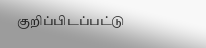குறிப்பிடப்பட்டு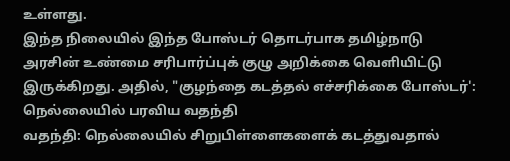உள்ளது.
இந்த நிலையில் இந்த போஸ்டர் தொடர்பாக தமிழ்நாடு அரசின் உண்மை சரிபார்ப்புக் குழு அறிக்கை வெளியிட்டு இருக்கிறது. அதில், "குழந்தை கடத்தல் எச்சரிக்கை போஸ்டர்': நெல்லையில் பரவிய வதந்தி
வதந்தி: நெல்லையில் சிறுபிள்ளைகளைக் கடத்துவதால்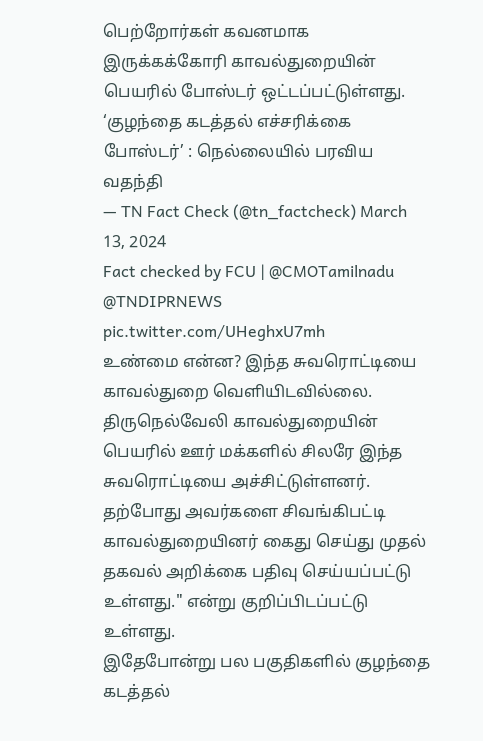பெற்றோர்கள் கவனமாக இருக்கக்கோரி காவல்துறையின் பெயரில் போஸ்டர் ஒட்டப்பட்டுள்ளது.
‘குழந்தை கடத்தல் எச்சரிக்கை போஸ்டர்’ : நெல்லையில் பரவிய வதந்தி
— TN Fact Check (@tn_factcheck) March 13, 2024
Fact checked by FCU | @CMOTamilnadu @TNDIPRNEWS pic.twitter.com/UHeghxU7mh
உண்மை என்ன? இந்த சுவரொட்டியை காவல்துறை வெளியிடவில்லை. திருநெல்வேலி காவல்துறையின் பெயரில் ஊர் மக்களில் சிலரே இந்த சுவரொட்டியை அச்சிட்டுள்ளனர். தற்போது அவர்களை சிவங்கிபட்டி காவல்துறையினர் கைது செய்து முதல் தகவல் அறிக்கை பதிவு செய்யப்பட்டு உள்ளது." என்று குறிப்பிடப்பட்டு உள்ளது.
இதேபோன்று பல பகுதிகளில் குழந்தை கடத்தல்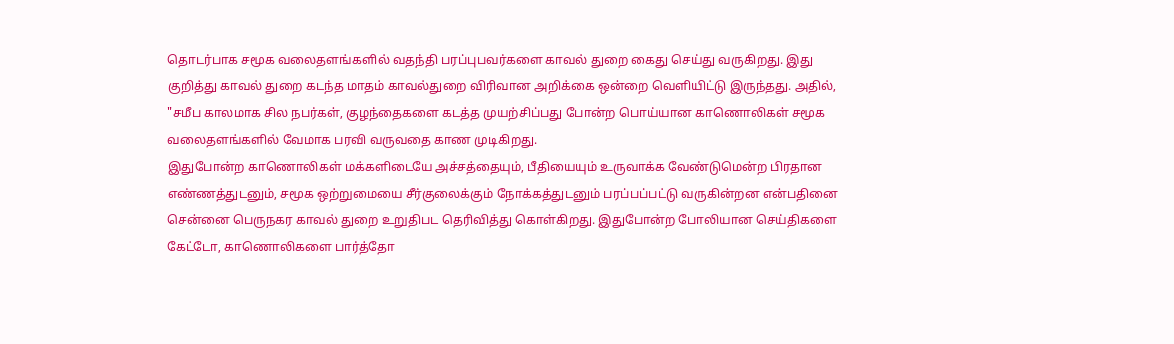தொடர்பாக சமூக வலைதளங்களில் வதந்தி பரப்புபவர்களை காவல் துறை கைது செய்து வருகிறது. இது குறித்து காவல் துறை கடந்த மாதம் காவல்துறை விரிவான அறிக்கை ஒன்றை வெளியிட்டு இருந்தது. அதில், "சமீப காலமாக சில நபர்கள், குழந்தைகளை கடத்த முயற்சிப்பது போன்ற பொய்யான காணொலிகள் சமூக வலைதளங்களில் வேமாக பரவி வருவதை காண முடிகிறது.
இதுபோன்ற காணொலிகள் மக்களிடையே அச்சத்தையும், பீதியையும் உருவாக்க வேண்டுமென்ற பிரதான எண்ணத்துடனும், சமூக ஒற்றுமையை சீர்குலைக்கும் நோக்கத்துடனும் பரப்பப்பட்டு வருகின்றன என்பதினை சென்னை பெருநகர காவல் துறை உறுதிபட தெரிவித்து கொள்கிறது. இதுபோன்ற போலியான செய்திகளை கேட்டோ, காணொலிகளை பார்த்தோ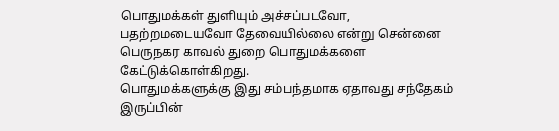பொதுமக்கள் துளியும் அச்சப்படவோ, பதற்றமடையவோ தேவையில்லை என்று சென்னை பெருநகர காவல் துறை பொதுமக்களை கேட்டுக்கொள்கிறது.
பொதுமக்களுக்கு இது சம்பந்தமாக ஏதாவது சந்தேகம் இருப்பின்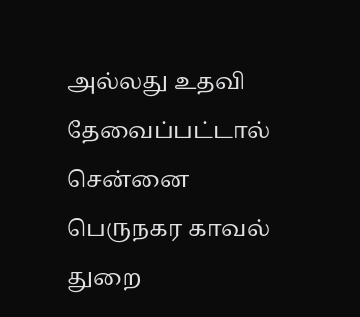அல்லது உதவி தேவைப்பட்டால் சென்னை பெருநகர காவல் துறை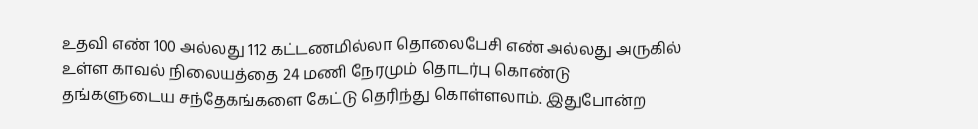உதவி எண் 100 அல்லது 112 கட்டணமில்லா தொலைபேசி எண் அல்லது அருகில் உள்ள காவல் நிலையத்தை 24 மணி நேரமும் தொடர்பு கொண்டு தங்களுடைய சந்தேகங்களை கேட்டு தெரிந்து கொள்ளலாம். இதுபோன்ற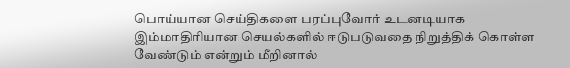பொய்யான செய்திகளை பரப்புவோர் உடனடியாக இம்மாதிரியான செயல்களில் ஈடுபடுவதை நிறுத்திக் கொள்ள வேண்டும் என்றும் மீறினால்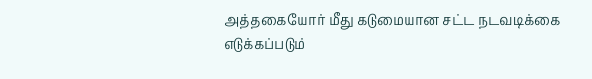அத்தகையோர் மீது கடுமையான சட்ட நடவடிக்கை எடுக்கப்படும்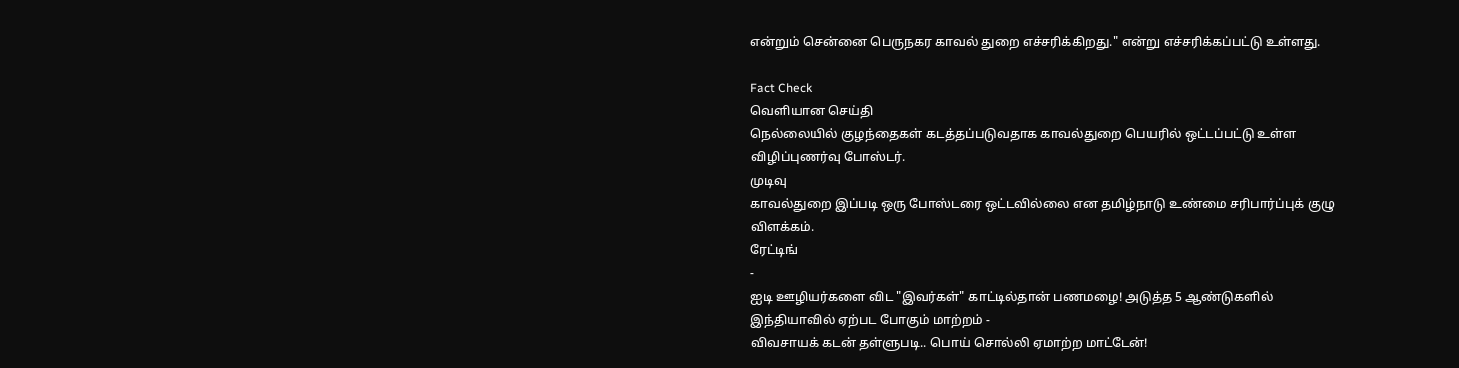என்றும் சென்னை பெருநகர காவல் துறை எச்சரிக்கிறது." என்று எச்சரிக்கப்பட்டு உள்ளது.

Fact Check
வெளியான செய்தி
நெல்லையில் குழந்தைகள் கடத்தப்படுவதாக காவல்துறை பெயரில் ஒட்டப்பட்டு உள்ள விழிப்புணர்வு போஸ்டர்.
முடிவு
காவல்துறை இப்படி ஒரு போஸ்டரை ஒட்டவில்லை என தமிழ்நாடு உண்மை சரிபார்ப்புக் குழு விளக்கம்.
ரேட்டிங்
-
ஐடி ஊழியர்களை விட "இவர்கள்" காட்டில்தான் பணமழை! அடுத்த 5 ஆண்டுகளில் இந்தியாவில் ஏற்பட போகும் மாற்றம் -
விவசாயக் கடன் தள்ளுபடி.. பொய் சொல்லி ஏமாற்ற மாட்டேன்!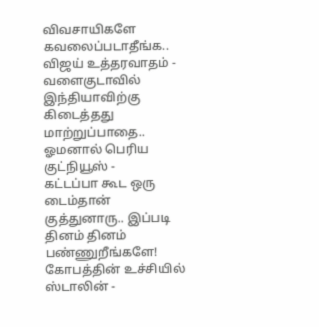விவசாயிகளே கவலைப்படாதீங்க.. விஜய் உத்தரவாதம் -
வளைகுடாவில் இந்தியாவிற்கு கிடைத்தது மாற்றுப்பாதை.. ஓமனால் பெரிய குட்நியூஸ் -
கட்டப்பா கூட ஒரு டைம்தான் குத்துனாரு.. இப்படி தினம் தினம் பண்ணுறீங்களே! கோபத்தின் உச்சியில் ஸ்டாலின் -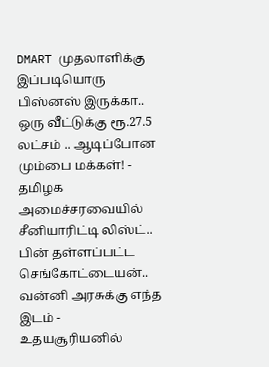DMART முதலாளிக்கு இப்படியொரு பிஸ்னஸ் இருக்கா.. ஒரு வீட்டுக்கு ரூ.27.5 லட்சம் .. ஆடிப்போன மும்பை மக்கள்! -
தமிழக அமைச்சரவையில் சீனியாரிட்டி லிஸ்ட்.. பின் தள்ளப்பட்ட செங்கோட்டையன்.. வன்னி அரசுக்கு எந்த இடம் -
உதயசூரியனில்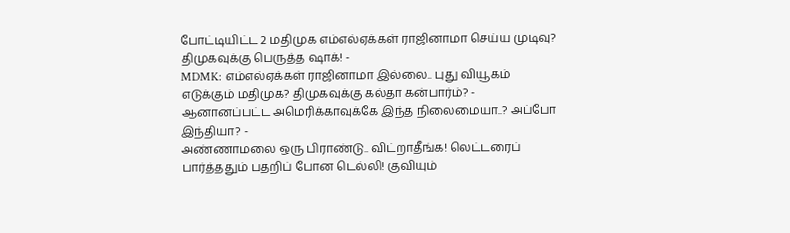போட்டியிட்ட 2 மதிமுக எம்எல்ஏக்கள் ராஜினாமா செய்ய முடிவு? திமுகவுக்கு பெருத்த ஷாக்! -
MDMK: எம்எல்ஏக்கள் ராஜினாமா இல்லை.. புது வியூகம் எடுக்கும் மதிமுக? திமுகவுக்கு கல்தா கன்பார்ம்? -
ஆனானப்பட்ட அமெரிக்காவுக்கே இந்த நிலைமையா..? அப்போ இந்தியா? -
அண்ணாமலை ஒரு பிராண்டு.. விட்றாதீங்க! லெட்டரைப் பார்த்ததும் பதறிப் போன டெல்லி! குவியும்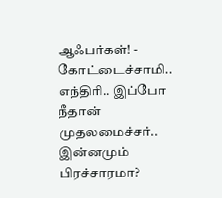ஆஃபர்கள்! -
கோட்டைச்சாமி.. எந்திரி.. இப்போ நீதான் முதலமைச்சர்.. இன்னமும் பிரச்சாரமா?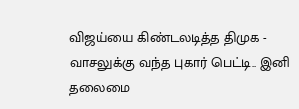விஜய்யை கிண்டலடித்த திமுக -
வாசலுக்கு வந்த புகார் பெட்டி.. இனி தலைமை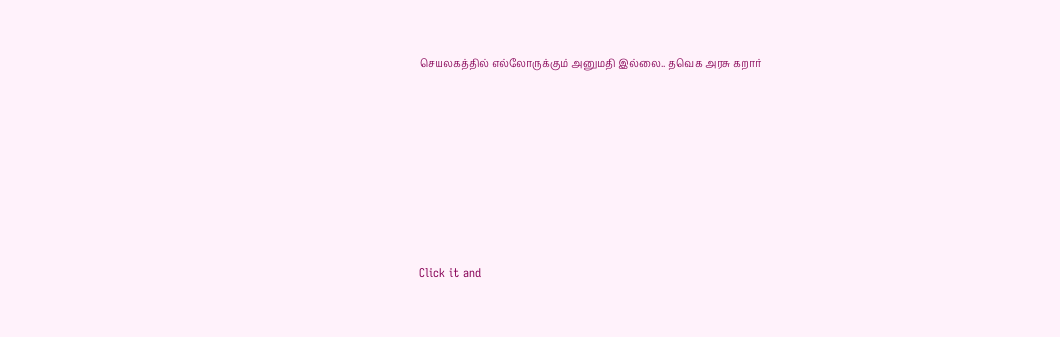செயலகத்தில் எல்லோருக்கும் அனுமதி இல்லை.. தவெக அரசு கறார்












Click it and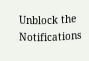Unblock the Notifications